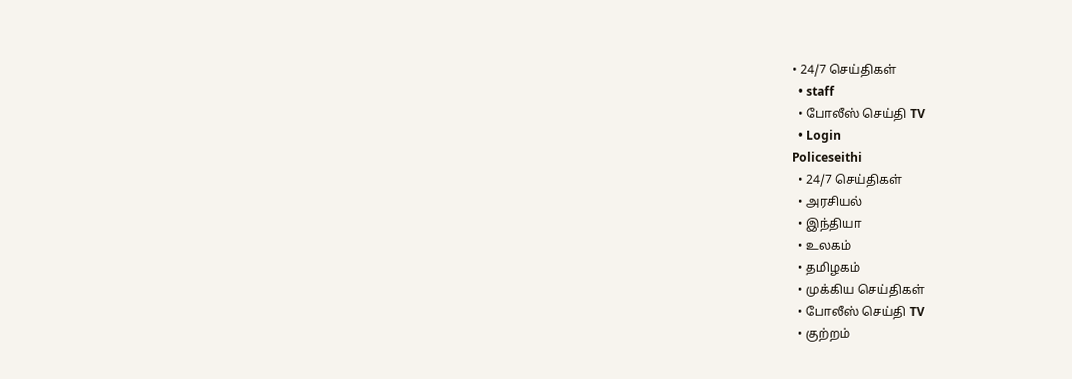• 24/7 செய்திகள்
  • staff
  • போலீஸ் செய்தி TV
  • Login
Policeseithi
  • 24/7 செய்திகள்
  • அரசியல்
  • இந்தியா
  • உலகம்
  • தமிழகம்
  • முக்கிய செய்திகள்
  • போலீஸ் செய்தி TV
  • குற்றம்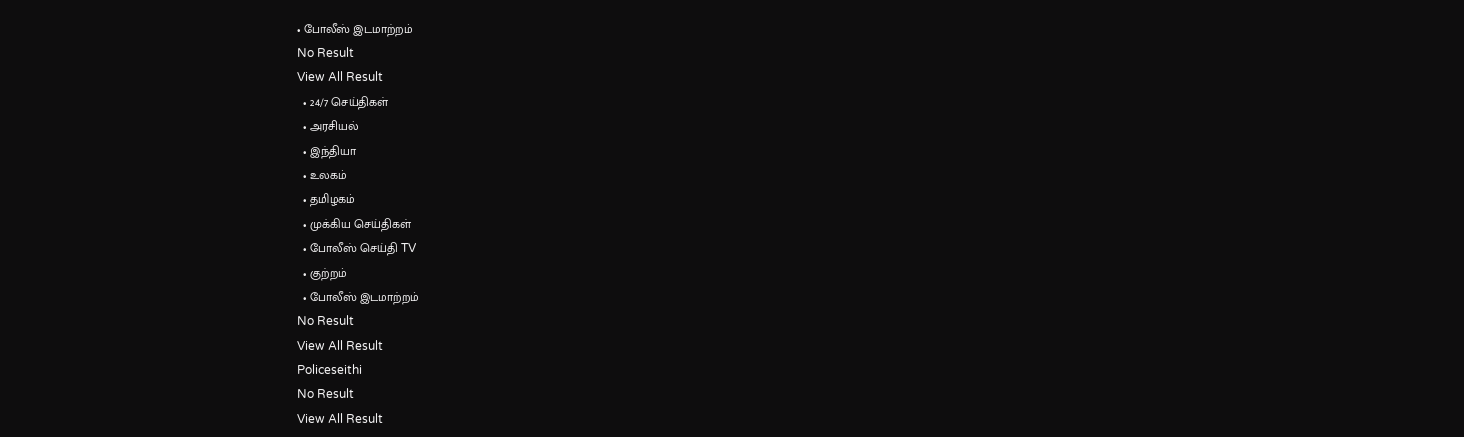• போலீஸ் இடமாற்றம்
No Result
View All Result
  • 24/7 செய்திகள்
  • அரசியல்
  • இந்தியா
  • உலகம்
  • தமிழகம்
  • முக்கிய செய்திகள்
  • போலீஸ் செய்தி TV
  • குற்றம்
  • போலீஸ் இடமாற்றம்
No Result
View All Result
Policeseithi
No Result
View All Result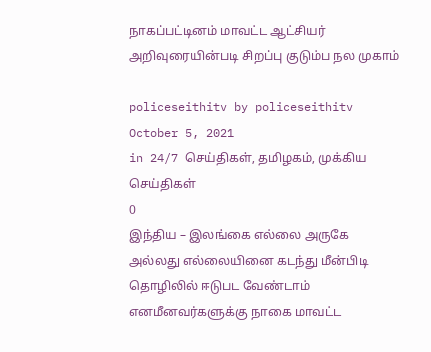நாகப்பட்டினம் மாவட்ட ஆட்சியர் அறிவுரையின்படி சிறப்பு குடும்ப நல முகாம்

policeseithitv by policeseithitv
October 5, 2021
in 24/7 செய்திகள், தமிழகம், முக்கிய செய்திகள்
0
இந்திய – இலங்கை எல்லை அருகே அல்லது எல்லையினை கடந்து மீன்பிடி தொழிலில் ஈடுபட வேண்டாம் எனமீனவர்களுக்கு நாகை மாவட்ட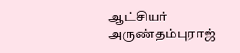ஆட்சியர் அருண்தம்புராஜ்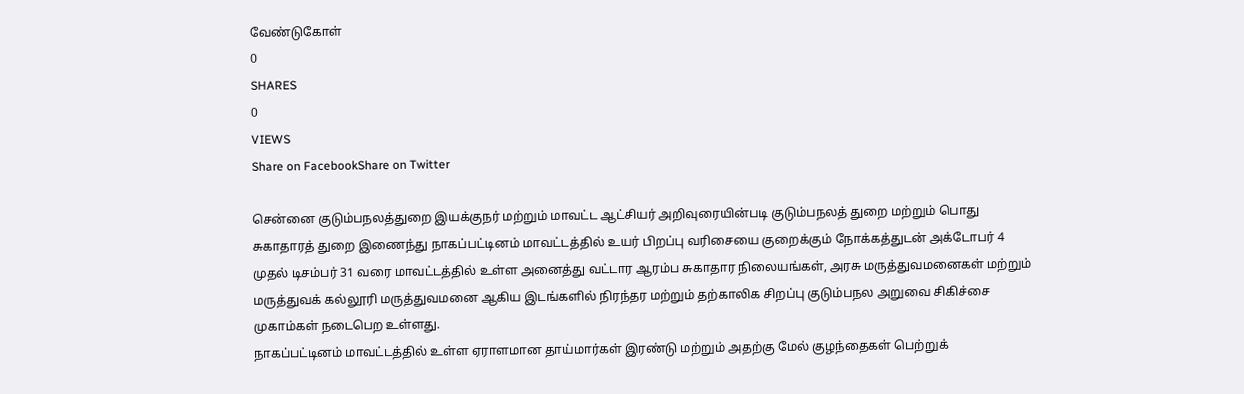வேண்டுகோள்
0
SHARES
0
VIEWS
Share on FacebookShare on Twitter

சென்னை குடும்பநலத்துறை இயக்குநர் மற்றும் மாவட்ட ஆட்சியர் அறிவுரையின்படி குடும்பநலத் துறை மற்றும் பொது சுகாதாரத் துறை இணைந்து நாகப்பட்டினம் மாவட்டத்தில் உயர் பிறப்பு வரிசையை குறைக்கும் நோக்கத்துடன் அக்டோபர் 4 முதல் டிசம்பர் 31 வரை மாவட்டத்தில் உள்ள அனைத்து வட்டார ஆரம்ப சுகாதார நிலையங்கள், அரசு மருத்துவமனைகள் மற்றும் மருத்துவக் கல்லூரி மருத்துவமனை ஆகிய இடங்களில் நிரந்தர மற்றும் தற்காலிக சிறப்பு குடும்பநல அறுவை சிகிச்சை முகாம்கள் நடைபெற உள்ளது.
நாகப்பட்டினம் மாவட்டத்தில் உள்ள ஏராளமான தாய்மார்கள் இரண்டு மற்றும் அதற்கு மேல் குழந்தைகள் பெற்றுக்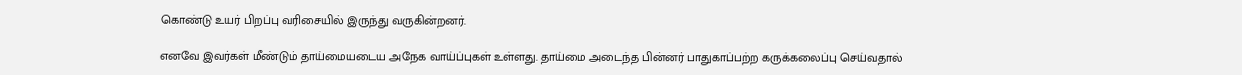கொண்டு உயர் பிறப்பு வரிசையில் இருந்து வருகின்றனர்.

எனவே இவர்கள் மீண்டும் தாய்மையடைய அநேக வாய்ப்புகள் உள்ளது. தாய்மை அடைந்த பின்னர் பாதுகாப்பற்ற கருக்கலைப்பு செய்வதால்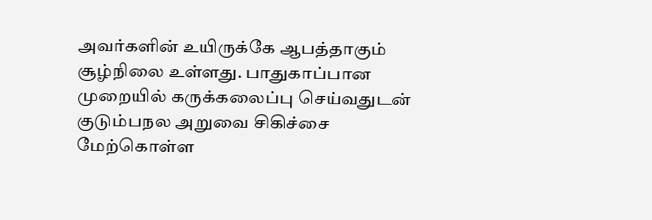அவர்களின் உயிருக்கே ஆபத்தாகும் சூழ்நிலை உள்ளது. பாதுகாப்பான முறையில் கருக்கலைப்பு செய்வதுடன் குடும்பநல அறுவை சிகிச்சை மேற்கொள்ள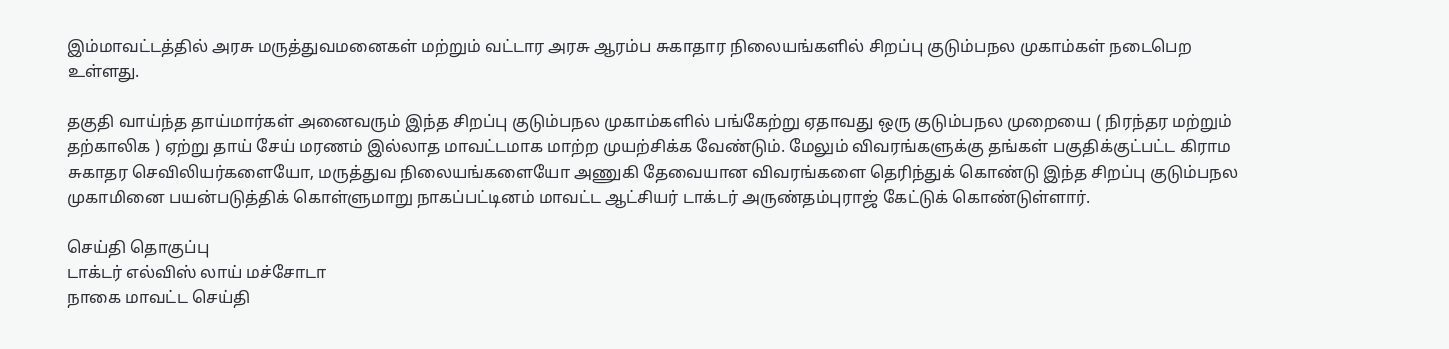இம்மாவட்டத்தில் அரசு மருத்துவமனைகள் மற்றும் வட்டார அரசு ஆரம்ப சுகாதார நிலையங்களில் சிறப்பு குடும்பநல முகாம்கள் நடைபெற உள்ளது.

தகுதி வாய்ந்த தாய்மார்கள் அனைவரும் இந்த சிறப்பு குடும்பநல முகாம்களில் பங்கேற்று ஏதாவது ஒரு குடும்பநல முறையை ( நிரந்தர மற்றும் தற்காலிக ) ஏற்று தாய் சேய் மரணம் இல்லாத மாவட்டமாக மாற்ற முயற்சிக்க வேண்டும். மேலும் விவரங்களுக்கு தங்கள் பகுதிக்குட்பட்ட கிராம சுகாதர செவிலியர்களையோ, மருத்துவ நிலையங்களையோ அணுகி தேவையான விவரங்களை தெரிந்துக் கொண்டு இந்த சிறப்பு குடும்பநல முகாமினை பயன்படுத்திக் கொள்ளுமாறு நாகப்பட்டினம் மாவட்ட ஆட்சியர் டாக்டர் அருண்தம்புராஜ் கேட்டுக் கொண்டுள்ளார்.

செய்தி தொகுப்பு
டாக்டர் எல்விஸ் லாய் மச்சோடா
நாகை மாவட்ட செய்தி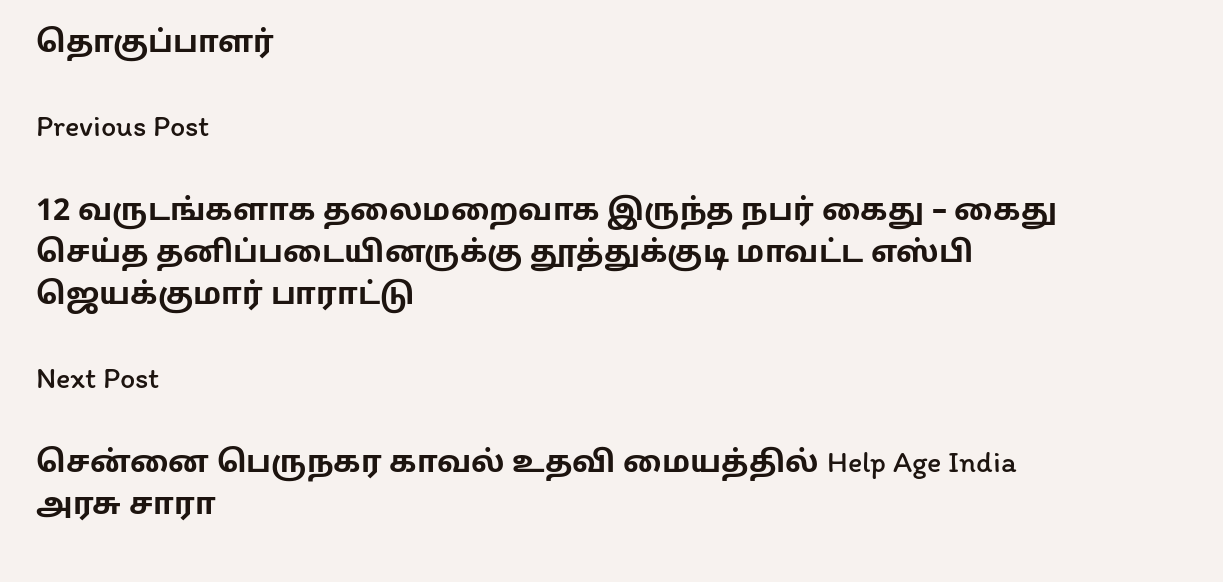தொகுப்பாளர்

Previous Post

12 வருடங்களாக தலைமறைவாக இருந்த நபர் கைது – கைது செய்த தனிப்படையினருக்கு தூத்துக்குடி மாவட்ட எஸ்பி ஜெயக்குமார் பாராட்டு

Next Post

சென்னை பெருநகர காவல் உதவி மையத்தில் Help Age India அரசு சாரா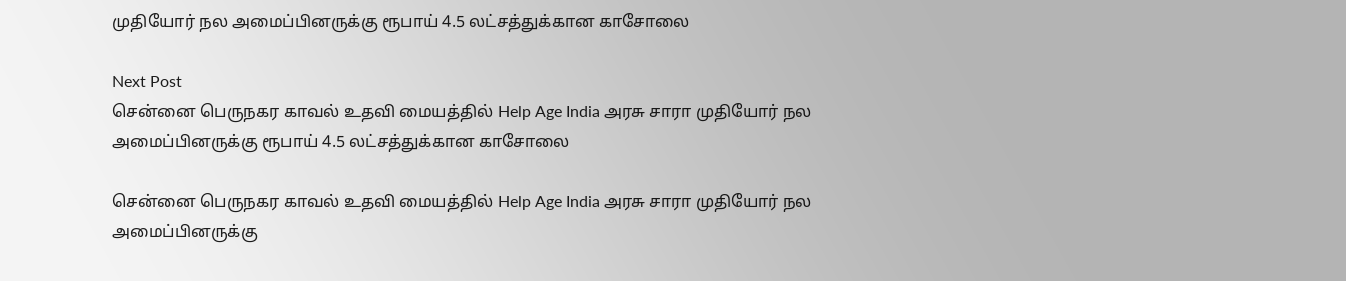முதியோர் நல அமைப்பினருக்கு ரூபாய் 4.5 லட்சத்துக்கான காசோலை

Next Post
சென்னை பெருநகர காவல் உதவி மையத்தில் Help Age India அரசு சாரா முதியோர் நல அமைப்பினருக்கு ரூபாய் 4.5 லட்சத்துக்கான காசோலை

சென்னை பெருநகர காவல் உதவி மையத்தில் Help Age India அரசு சாரா முதியோர் நல அமைப்பினருக்கு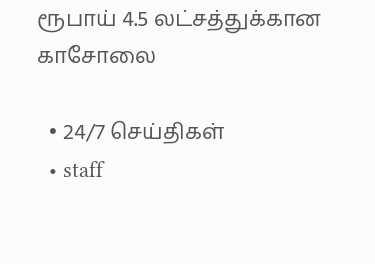ரூபாய் 4.5 லட்சத்துக்கான காசோலை

  • 24/7 செய்திகள்
  • staff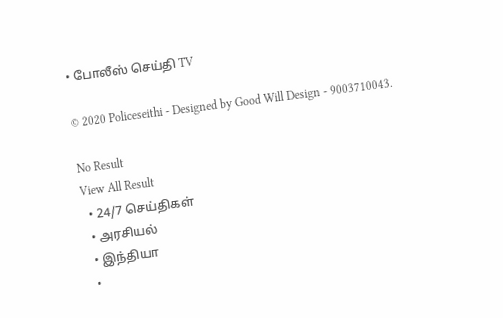• போலீஸ் செய்தி TV

© 2020 Policeseithi - Designed by Good Will Design - 9003710043.

No Result
View All Result
  • 24/7 செய்திகள்
  • அரசியல்
  • இந்தியா
  •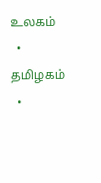உலகம்
  • தமிழகம்
  •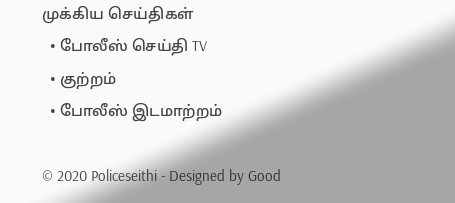முக்கிய செய்திகள்
  • போலீஸ் செய்தி TV
  • குற்றம்
  • போலீஸ் இடமாற்றம்

© 2020 Policeseithi - Designed by Good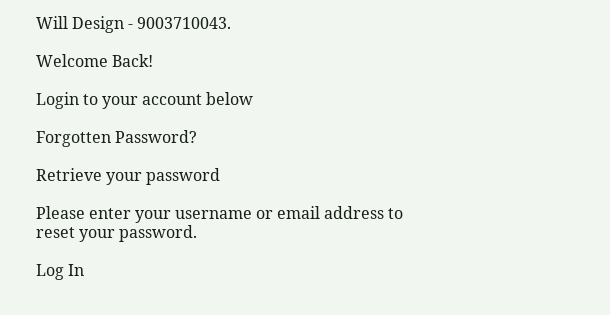Will Design - 9003710043.

Welcome Back!

Login to your account below

Forgotten Password?

Retrieve your password

Please enter your username or email address to reset your password.

Log In